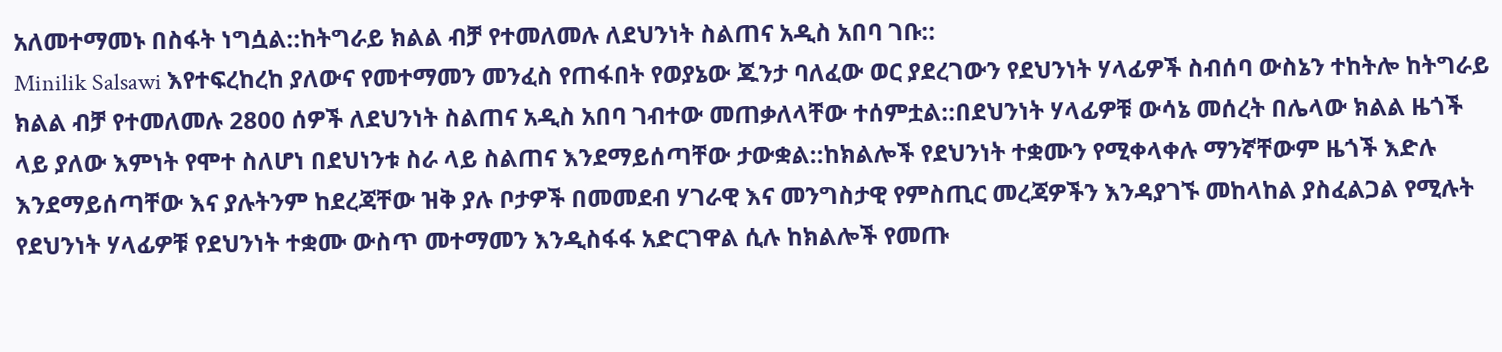አለመተማመኑ በስፋት ነግሷል::ከትግራይ ክልል ብቻ የተመለመሉ ለደህንነት ስልጠና አዲስ አበባ ገቡ::
Minilik Salsawi እየተፍረከረከ ያለውና የመተማመን መንፈስ የጠፋበት የወያኔው ጁንታ ባለፈው ወር ያደረገውን የደህንነት ሃላፊዎች ስብሰባ ውስኔን ተከትሎ ከትግራይ ክልል ብቻ የተመለመሉ 2800 ሰዎች ለደህንነት ስልጠና አዲስ አበባ ገብተው መጠቃለላቸው ተሰምቷል::በደህንነት ሃላፊዎቹ ውሳኔ መሰረት በሌላው ክልል ዜጎች ላይ ያለው እምነት የሞተ ስለሆነ በደህነንቱ ስራ ላይ ስልጠና እንደማይሰጣቸው ታውቋል::ከክልሎች የደህንነት ተቋሙን የሚቀላቀሉ ማንኛቸውም ዜጎች እድሉ እንደማይሰጣቸው እና ያሉትንም ከደረጃቸው ዝቅ ያሉ ቦታዎች በመመደብ ሃገራዊ እና መንግስታዊ የምስጢር መረጃዎችን እንዳያገኙ መከላከል ያስፈልጋል የሚሉት የደህንነት ሃላፊዎቹ የደህንነት ተቋሙ ውስጥ መተማመን እንዲስፋፋ አድርገዋል ሲሉ ከክልሎች የመጡ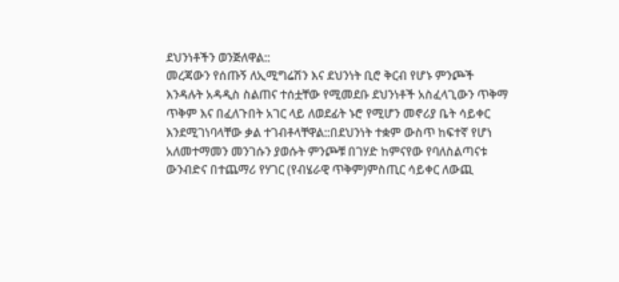ደህንነቶችን ወንጅለዋል::
መረጃውን የሰጡኝ ለኢሚግሬሽን እና ደህንነት ቢሮ ቅርብ የሆኑ ምንጮች እንዳሉት አዳዲስ ስልጠና ተሰቷቸው የሚመደቡ ደህንነቶች አስፈላጊውን ጥቅማ ጥቅም እና በፈለጉበት አገር ላይ ለወደፊት ኑሮ የሚሆን መኖሪያ ቤት ሳይቀር እንደሚገነባላቸው ቃል ተገብቶላቸዋል::በደህንነት ተቋም ውስጥ ከፍተኛ የሆነ አለመተማመን መንገሱን ያወሱት ምንጮቹ በገሃድ ከምናየው የባለስልጣናቱ ውንብድና በተጨማሪ የሃገር (የብሄራዊ ጥቅም)ምስጢር ሳይቀር ለውጪ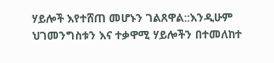ሃይሎች እየተሸጠ መሆኑን ገልጸዋል::እንዲሁም ህገመንግስቱን እና ተቃዋሚ ሃይሎችን በተመለከተ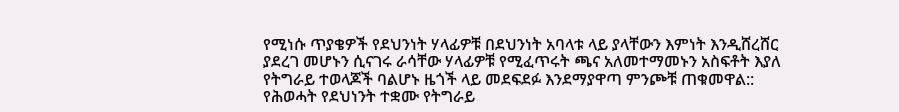የሚነሱ ጥያቄዎች የደህንነት ሃላፊዎቹ በደህንነት አባላቱ ላይ ያላቸውን እምነት እንዲሸረሸር ያደረገ መሆኑን ሲናገሩ ራሳቸው ሃላፊዎቹ የሚፈጥሩት ጫና አለመተማመኑን አስፍቶት እያለ የትግራይ ተወላጆች ባልሆኑ ዜጎች ላይ መደፍደፉ እንደማያዋጣ ምንጮቹ ጠቁመዋል::
የሕወሓት የደህነንት ተቋሙ የትግራይ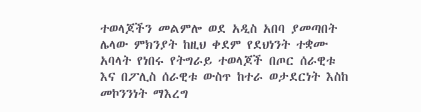ተወላጆችን መልምሎ ወደ አዲስ አበባ ያመጣበት ሌላው ምክንያት ከዚህ ቀደም የደህነንት ተቋሙ አባላት የነበሩ የትግራይ ተወላጆች በጦር ሰራዊቱ እና በፖሊስ ሰራዊቱ ውስጥ ከተራ ወታደርነት እስከ መኮንንነት ማእረግ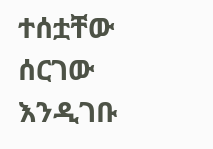ተሰቷቸው ሰርገው እንዲገቡ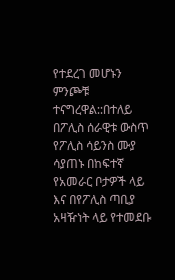የተደረገ መሆኑን ምንጮቹ ተናግረዋል::በተለይ በፖሊስ ሰራዊቱ ውስጥ የፖሊስ ሳይንስ ሙያ ሳያጠኑ በከፍተኛ የአመራር ቦታዎች ላይ እና በየፖሊስ ጣቢያ አዛዥነት ላይ የተመደቡ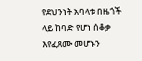የደህንነት አባላቱ በዜጎች ላይ ከባድ የሆነ ሰቆቃ እየፈጸሙ መሆኑን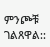ምንጮቹ ገልጸዋል::